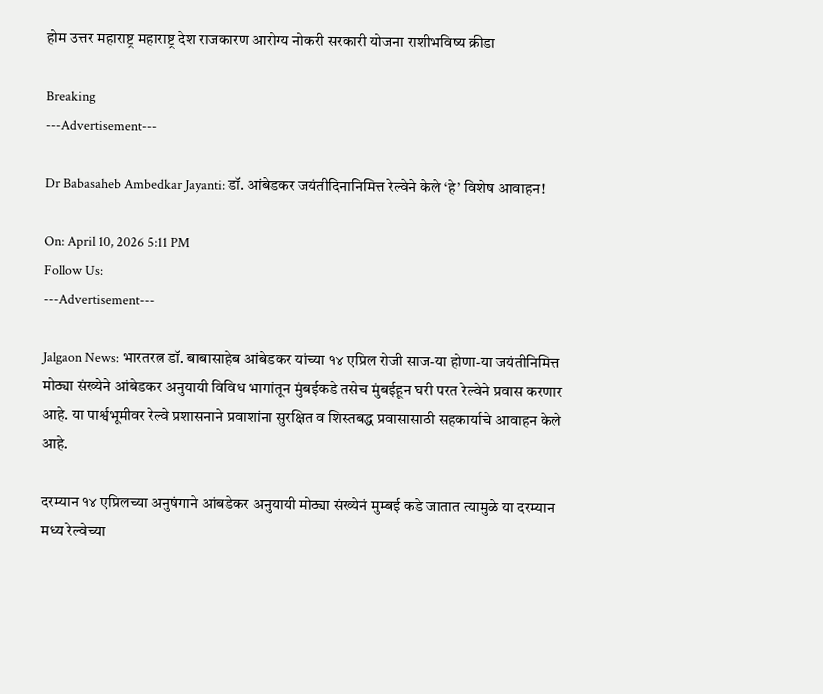होम उत्तर महाराष्ट्र महाराष्ट्र देश राजकारण आरोग्य नोकरी सरकारी योजना राशीभविष्य क्रीडा

Breaking
---Advertisement---

Dr Babasaheb Ambedkar Jayanti: डॉ. आंबेडकर जयंतीदिनानिमित्त रेल्वेने केले ‘हे’ विशेष आवाहन!

On: April 10, 2026 5:11 PM
Follow Us:
---Advertisement---

Jalgaon News: भारतरत्न डॉ. बाबासाहेब आंबेडकर यांच्या १४ एप्रिल रोजी साज-या होणा-या जयंतीनिमित्त मोठ्या संख्येने आंबेडकर अनुयायी विविध भागांतून मुंबईकडे तसेच मुंबईहून घरी परत रेल्वेने प्रवास करणार आहे. या पार्श्वभूमीवर रेल्वे प्रशासनाने प्रवाशांना सुरक्षित व शिस्तबद्ध प्रवासासाठी सहकार्याचे आवाहन केले आहे.

दरम्यान १४ एप्रिलच्या अनुषंगाने आंबडेकर अनुयायी मोठ्या संख्येनं मुम्बई कडे जातात त्यामुळे या दरम्यान मध्य रेल्वेच्या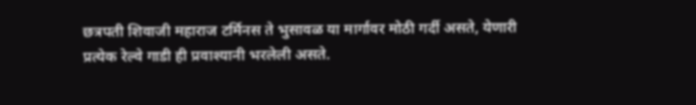छत्रपती शिवाजी महाराज टर्मिनस ते भुसावळ या मार्गावर मोठी गर्दी असते, येणारी प्रत्येक रेल्वे गाडी ही प्रवाश्यानी भरलेली असते.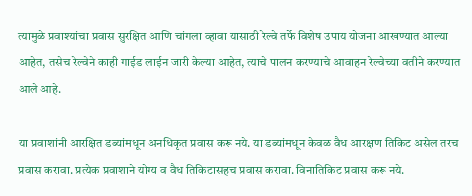त्यामुळे प्रवाश्यांचा प्रवास सुरक्षित आणि चांगला व्हावा यासाठी रेल्वे तर्फे विशेष उपाय योजना आखण्यात आल्या आहेत, तसेच रेल्वेने काही गाईड लाईन जारी केल्या आहेत, त्याचे पालन करण्याचे आवाहन रेल्वेच्या वतीने करण्यात आले आहे.

या प्रवाशांनी आरक्षित डब्यांमधून अनधिकृत प्रवास करू नये. या डब्यांमधून केवळ वैध आरक्षण तिकिट असेल तरच प्रवास करावा. प्रत्येक प्रवाशाने योग्य व वैध तिकिटासहच प्रवास करावा. विनातिकिट प्रवास करू नये.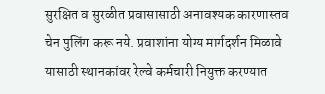सुरक्षित व सुरळीत प्रवासासाठी अनावश्यक कारणास्तव चेन पुलिंग करू नये. प्रवाशांना योग्य मार्गदर्शन मिळावे यासाठी स्थानकांवर रेल्वे कर्मचारी नियुक्त करण्यात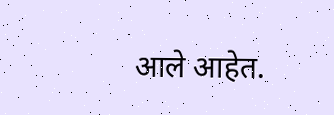आले आहेत.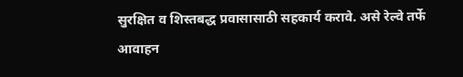सुरक्षित व शिस्तबद्ध प्रवासासाठी सहकार्य करावे. असे रेल्वे तर्फे आवाहन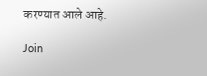करण्यात आले आहे.

Join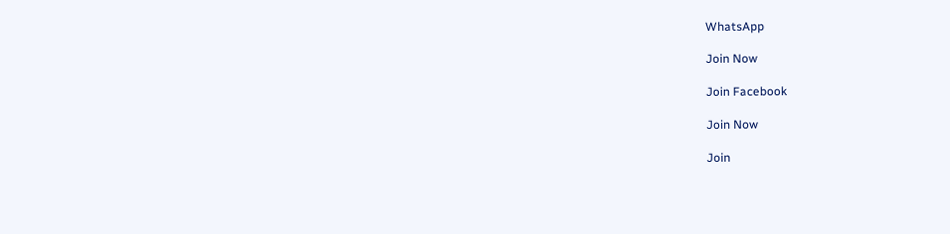WhatsApp

Join Now

Join Facebook

Join Now

Join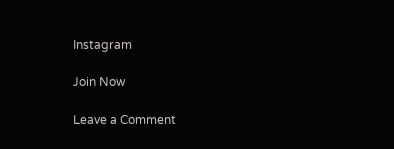Instagram

Join Now

Leave a Comment